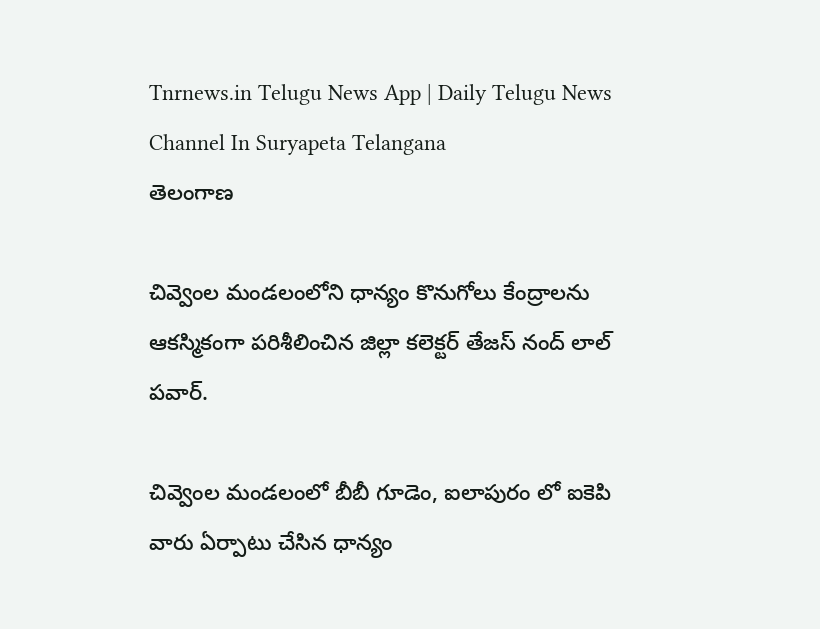Tnrnews.in Telugu News App | Daily Telugu News Channel In Suryapeta Telangana
తెలంగాణ

చివ్వెంల మండలంలోని ధాన్యం కొనుగోలు కేంద్రాలను ఆకస్మికంగా పరిశీలించిన జిల్లా కలెక్టర్ తేజస్ నంద్ లాల్ పవార్.

చివ్వెంల మండలంలో బీబీ గూడెం, ఐలాపురం లో ఐకెపి వారు ఏర్పాటు చేసిన ధాన్యం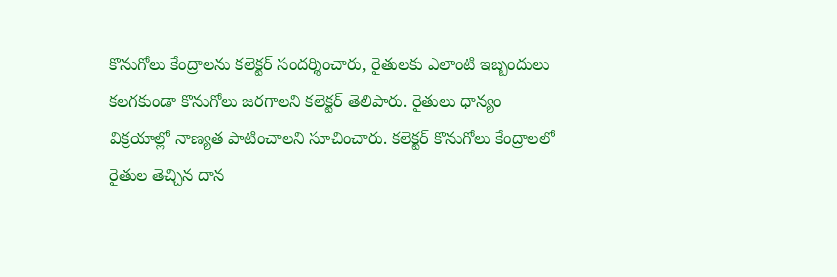కొనుగోలు కేంద్రాలను కలెక్టర్ సందర్శించారు, రైతులకు ఎలాంటి ఇబ్బందులు కలగకుండా కొనుగోలు జరగాలని కలెక్టర్ తెలిపారు. రైతులు ధాన్యం విక్రయాల్లో నాణ్యత పాటించాలని సూచించారు. కలెక్టర్ కొనుగోలు కేంద్రాలలో రైతుల తెచ్చిన దాన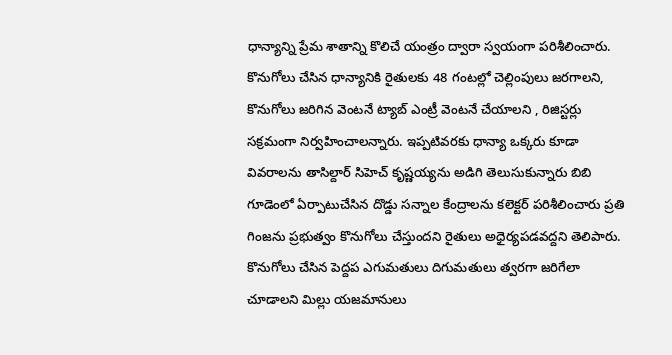ధాన్యాన్ని ప్రేమ శాతాన్ని కొలిచే యంత్రం ద్వారా స్వయంగా పరిశీలించారు. కొనుగోలు చేసిన ధాన్యానికి రైతులకు 48 గంటల్లో చెల్లింపులు జరగాలని, కొనుగోలు జరిగిన వెంటనే ట్యాబ్ ఎంట్రీ వెంటనే చేయాలని , రిజిస్టర్లు సక్రమంగా నిర్వహించాలన్నారు. ఇప్పటివరకు ధాన్యా ఒక్కరు కూడా వివరాలను తాసిల్దార్ సిహెచ్ కృష్ణయ్యను అడిగి తెలుసుకున్నారు బిబి గూడెంలో ఏర్పాటుచేసిన దొడ్డు సన్నాల కేంద్రాలను కలెక్టర్ పరిశీలించారు ప్రతి గింజను ప్రభుత్వం కొనుగోలు చేస్తుందని రైతులు అధైర్యపడవద్దని తెలిపారు. కొనుగోలు చేసిన పెద్దప ఎగుమతులు దిగుమతులు త్వరగా జరిగేలా చూడాలని మిల్లు యజమానులు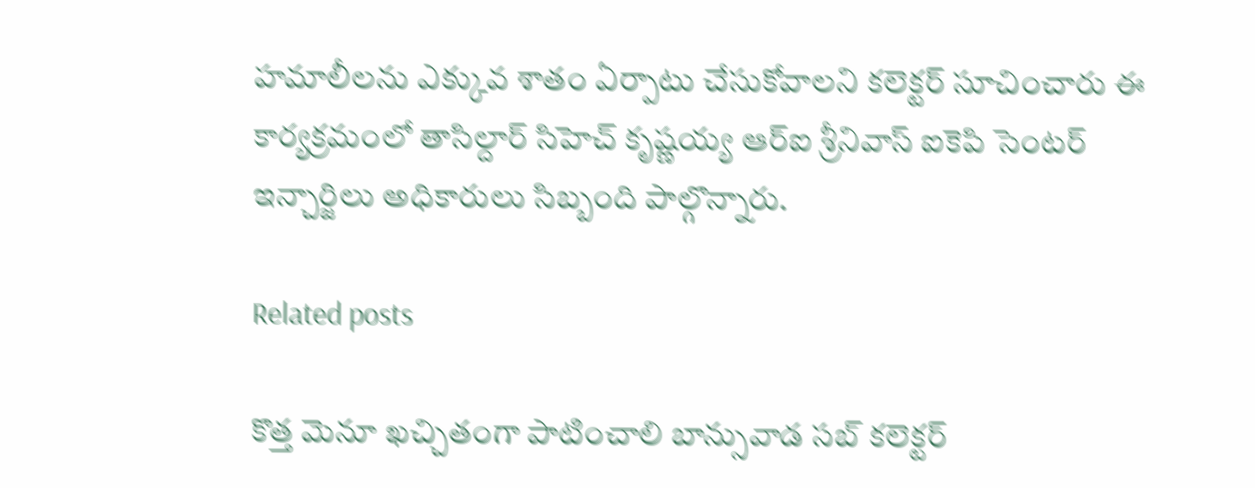హమాలీలను ఎక్కువ శాతం ఏర్పాటు చేసుకోవాలని కలెక్టర్ సూచించారు ఈ కార్యక్రమంలో తాసిల్దార్ సిహెచ్ కృష్ణయ్య ఆర్ఐ శ్రీనివాస్ ఐకెపి సెంటర్ ఇన్చార్జిలు అధికారులు సిబ్బంది పాల్గొన్నారు.

Related posts

కొత్త మెనూ ఖచ్చితంగా పాటించాలి బాన్సువాడ సబ్ కలెక్టర్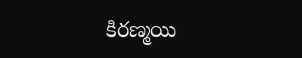కిరణ్మయి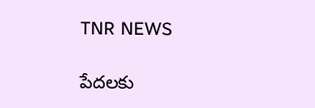TNR NEWS

పేదలకు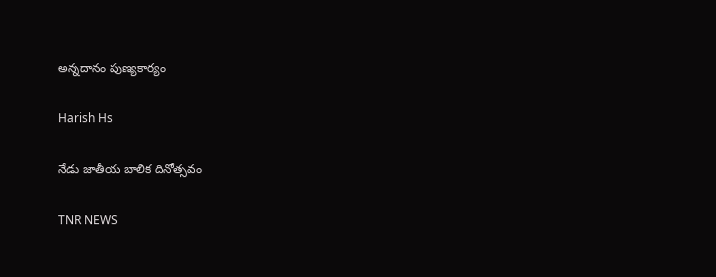అన్నదానం పుణ్యకార్యం

Harish Hs

నేడు జాతీయ బాలిక దినోత్సవం

TNR NEWS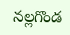నల్లగొండ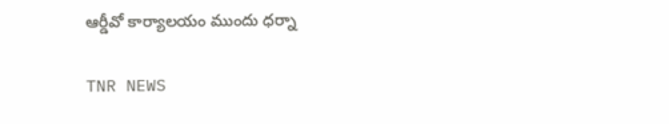ఆర్డీవో కార్యాలయం ముందు ధర్నా

TNR NEWS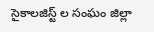సైకాలజిస్ట్ ల సంఘం జిల్లా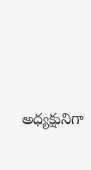అధ్యక్షునిగా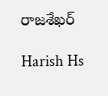రాజశేఖర్

Harish Hs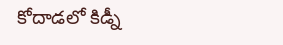కోదాడలో కిడ్నీ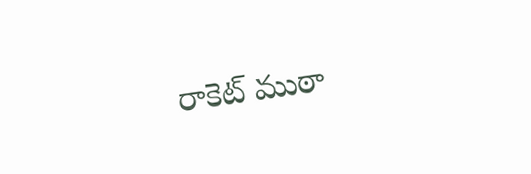రాకెట్ ముఠా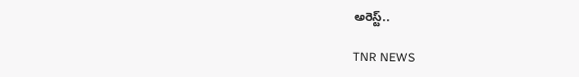అరెస్ట్..

TNR NEWS